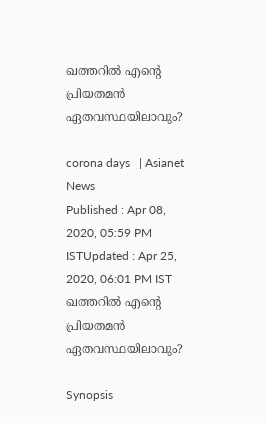ഖത്തറില്‍ എന്റെ പ്രിയതമന്‍ ഏതവസ്ഥയിലാവും?

corona days   | Asianet News
Published : Apr 08, 2020, 05:59 PM ISTUpdated : Apr 25, 2020, 06:01 PM IST
ഖത്തറില്‍ എന്റെ പ്രിയതമന്‍ ഏതവസ്ഥയിലാവും?

Synopsis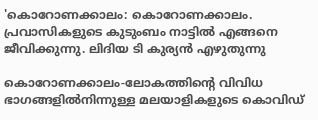'കൊറോണക്കാലം: കൊറോണക്കാലം. പ്രവാസികളുടെ കുടുംബം നാട്ടില്‍ എങ്ങനെ ജീവിക്കുന്നു. ലിദിയ ടി കുര്യന്‍ എഴുതുന്നു

കൊറോണക്കാലം-ലോകത്തിന്റെ വിവിധ ഭാഗങ്ങളില്‍നിന്നുള്ള മലയാളികളുടെ കൊവിഡ്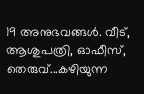19 അനുഭവങ്ങള്‍. വീട്, ആശുപത്രി, ഓഫീസ്, തെരുവ്...കഴിയുന്ന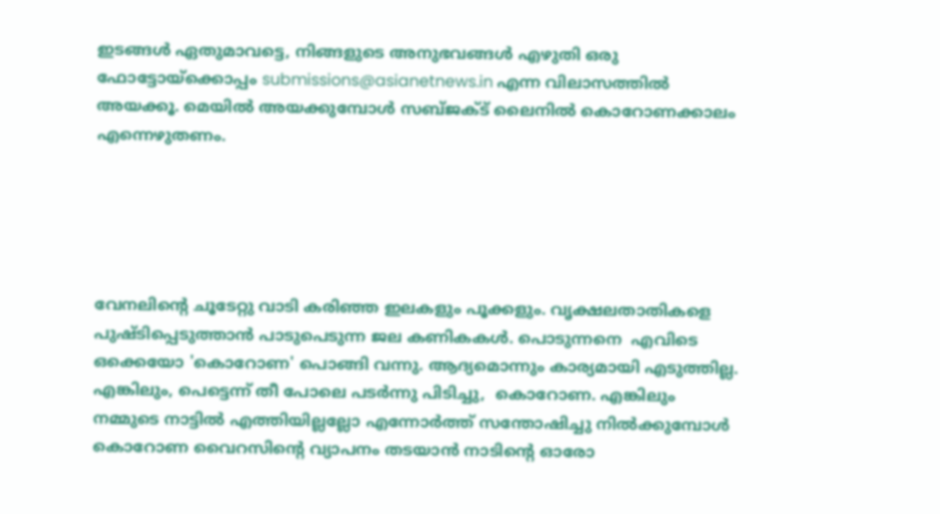ഇടങ്ങള്‍ ഏതുമാവട്ടെ, നിങ്ങളുടെ അനുഭവങ്ങള്‍ എഴുതി ഒരു ഫോട്ടോയ്‌ക്കൊപ്പം submissions@asianetnews.in എന്ന വിലാസത്തില്‍ അയക്കൂ. മെയില്‍ അയക്കുമ്പോള്‍ സബ്ജക്ട് ലൈനില്‍ കൊറോണക്കാലം എന്നെഴുതണം.





വേനലിന്റെ ചൂടേറ്റു വാടി കരിഞ്ഞ ഇലകളും പൂക്കളും. വൃക്ഷലതാതികളെ പുഷ്ടിപ്പെടുത്താന്‍ പാടുപെടുന്ന ജല കണികകള്‍. പൊടുന്നനെ  എവിടെ ഒക്കെയോ 'കൊറോണ' പൊങ്ങി വന്നു. ആദ്യമൊന്നും കാര്യമായി എടുത്തില്ല. എങ്കിലും, പെട്ടെന്ന് തീ പോലെ പടര്‍ന്നു പിടിച്ചു,  കൊറോണ. എങ്കിലും നമ്മുടെ നാട്ടില്‍ എത്തിയില്ലല്ലോ എന്നോര്‍ത്ത് സന്തോഷിച്ചു നില്‍ക്കുമ്പോള്‍ കൊറോണ വൈറസിന്റെ വ്യാപനം തടയാന്‍ നാടിന്റെ ഓരോ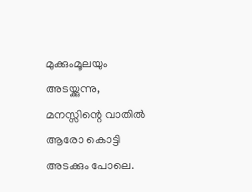മുക്കുംമൂലയും അടയ്ക്കുന്നു, മനസ്സിന്റെ വാതില്‍ ആരോ കൊട്ടി അടക്കും പോലെ.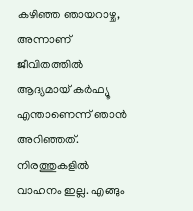കഴിഞ്ഞ ഞായറാഴ്ച,  അന്നാണ് ജീവിതത്തില്‍ ആദ്യമായ് കര്‍ഫ്യൂ  എന്താണെന്ന് ഞാന്‍ അറിഞ്ഞത്. നിരത്തുകളില്‍ വാഹനം ഇല്ല. എങ്ങും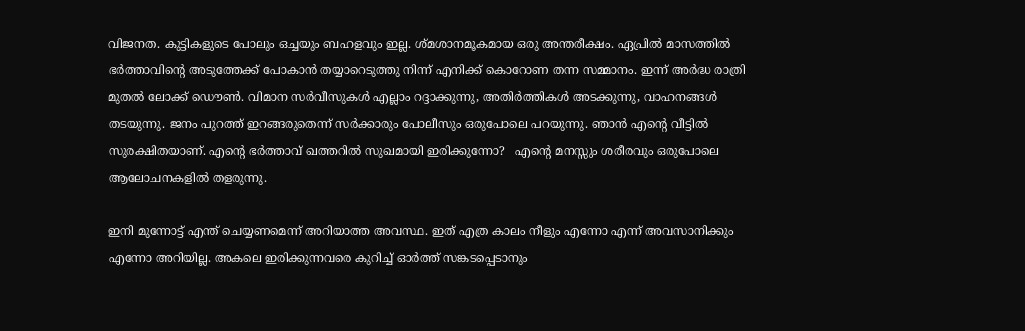വിജനത. കുട്ടികളുടെ പോലും ഒച്ചയും ബഹളവും ഇല്ല. ശ്മശാനമൂകമായ ഒരു അന്തരീക്ഷം. ഏപ്രില്‍ മാസത്തില്‍ ഭര്‍ത്താവിന്റെ അടുത്തേക്ക് പോകാന്‍ തയ്യാറെടുത്തു നിന്ന് എനിക്ക് കൊറോണ തന്ന സമ്മാനം. ഇന്ന് അര്‍ദ്ധ രാത്രി മുതല്‍ ലോക്ക് ഡൌണ്‍. വിമാന സര്‍വീസുകള്‍ എല്ലാം റദ്ദാക്കുന്നു, അതിര്‍ത്തികള്‍ അടക്കുന്നു, വാഹനങ്ങള്‍ തടയുന്നു. ജനം പുറത്ത് ഇറങ്ങരുതെന്ന് സര്‍ക്കാരും പോലീസും ഒരുപോലെ പറയുന്നു. ഞാന്‍ എന്റെ വീട്ടില്‍ സുരക്ഷിതയാണ്. എന്റെ ഭര്‍ത്താവ് ഖത്തറില്‍ സുഖമായി ഇരിക്കുന്നോ?   എന്റെ മനസ്സും ശരീരവും ഒരുപോലെ ആലോചനകളില്‍ തളരുന്നു.

ഇനി മുന്നോട്ട് എന്ത് ചെയ്യണമെന്ന് അറിയാത്ത അവസ്ഥ. ഇത് എത്ര കാലം നീളും എന്നോ എന്ന് അവസാനിക്കും എന്നോ അറിയില്ല. അകലെ ഇരിക്കുന്നവരെ കുറിച്ച് ഓര്‍ത്ത് സങ്കടപ്പെടാനും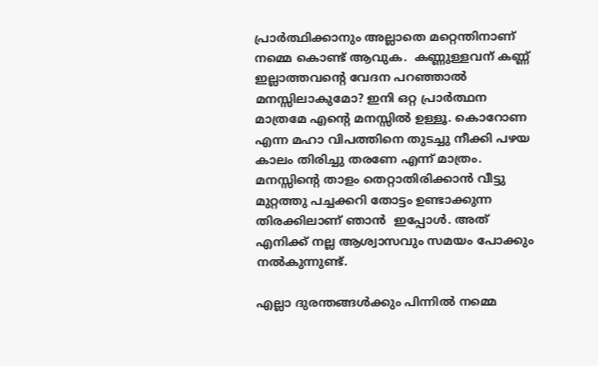പ്രാര്‍ത്ഥിക്കാനും അല്ലാതെ മറ്റെന്തിനാണ് നമ്മെ കൊണ്ട് ആവുക.  കണ്ണുള്ളവന് കണ്ണ് ഇല്ലാത്തവന്റെ വേദന പറഞ്ഞാല്‍ മനസ്സിലാകുമോ? ഇനി ഒറ്റ പ്രാര്‍ത്ഥന മാത്രമേ എന്റെ മനസ്സില്‍ ഉള്ളൂ. കൊറോണ എന്ന മഹാ വിപത്തിനെ തുടച്ചു നീക്കി പഴയ കാലം തിരിച്ചു തരണേ എന്ന് മാത്രം. മനസ്സിന്റെ താളം തെറ്റാതിരിക്കാന്‍ വീട്ടു മുറ്റത്തു പച്ചക്കറി തോട്ടം ഉണ്ടാക്കുന്ന തിരക്കിലാണ് ഞാന്‍  ഇപ്പോള്‍. അത് എനിക്ക് നല്ല ആശ്വാസവും സമയം പോക്കും നല്‍കുന്നുണ്ട്.

എല്ലാ ദുരന്തങ്ങള്‍ക്കും പിന്നില്‍ നമ്മെ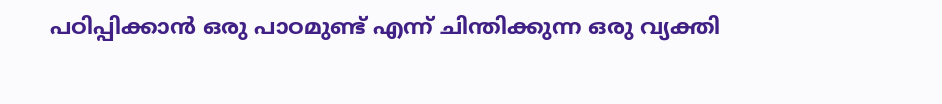പഠിപ്പിക്കാന്‍ ഒരു പാഠമുണ്ട് എന്ന് ചിന്തിക്കുന്ന ഒരു വ്യക്തി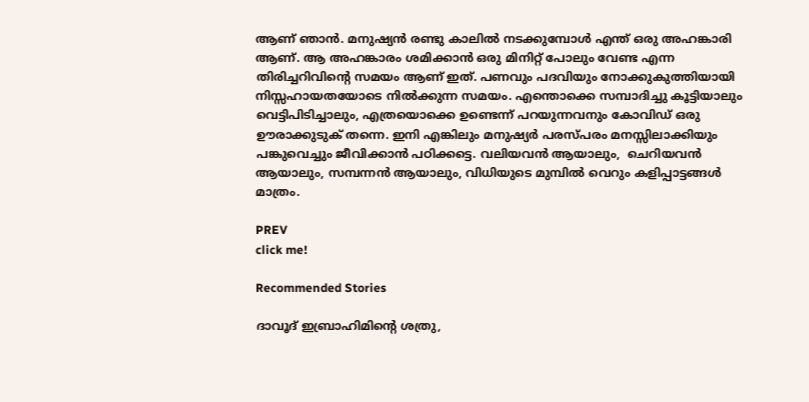ആണ് ഞാന്‍. മനുഷ്യന്‍ രണ്ടു കാലില്‍ നടക്കുമ്പോള്‍ എന്ത് ഒരു അഹങ്കാരി ആണ്. ആ അഹങ്കാരം ശമിക്കാന്‍ ഒരു മിനിറ്റ് പോലും വേണ്ട എന്ന  തിരിച്ചറിവിന്റെ സമയം ആണ് ഇത്. പണവും പദവിയും നോക്കുകുത്തിയായി നിസ്സഹായതയോടെ നില്‍ക്കുന്ന സമയം. എന്തൊക്കെ സമ്പാദിച്ചു കൂട്ടിയാലും വെട്ടിപിടിച്ചാലും, എത്രയൊക്കെ ഉണ്ടെന്ന് പറയുന്നവനും കോവിഡ് ഒരു ഊരാക്കുടുക് തന്നെ. ഇനി എങ്കിലും മനുഷ്യര്‍ പരസ്പരം മനസ്സിലാക്കിയും പങ്കുവെച്ചും ജീവിക്കാന്‍ പഠിക്കട്ടെ. വലിയവന്‍ ആയാലും,  ചെറിയവന്‍ ആയാലും, സമ്പന്നന്‍ ആയാലും, വിധിയുടെ മുമ്പില്‍ വെറും കളിപ്പാട്ടങ്ങള്‍ മാത്രം.

PREV
click me!

Recommended Stories

ദാവൂദ് ഇബ്രാഹിമിന്റെ ശത്രു,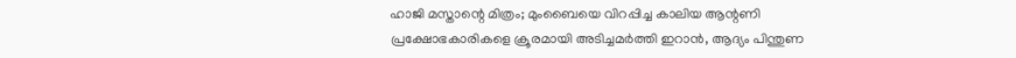ഹാജി മസ്താന്റെ മിത്രം; മുംബൈയെ വിറപ്പിച്ച കാലിയ ആന്റണി
പ്രക്ഷോഭകാരികളെ ക്രൂരമായി അടിച്ചമർത്തി ഇറാൻ, ആദ്യം പിന്തുണ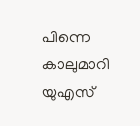പിന്നെ കാലുമാറി യുഎസ്